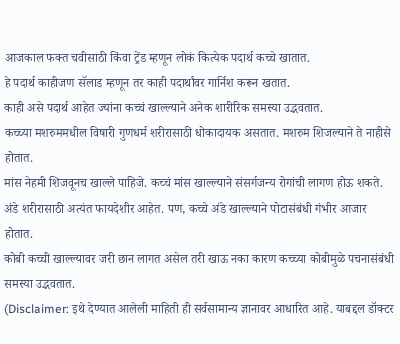आजकाल फक्त चवीसाठी किंवा ट्रेंड म्हणून लोकं कित्येक पदार्थ कच्चे खातात.
हे पदार्थ काहीजण सॅलाड म्हणून तर काही पदार्थांवर गार्निश करून खतात.
काही असे पदार्थ आहेत ज्यांना कच्चं खाल्ल्याने अनेक शारीरिक समस्या उद्भवतात.
कच्च्या मशरुममधील विषारी गुणधर्म शरीरासाठी धोकादायक असतात. मशरुम शिजल्याने ते नाहीसे होतात.
मांस नेहमी शिजवूनच खाल्ले पाहिजे. कच्चं मांस खाल्ल्याने संसर्गजन्य रोगांची लागण होऊ शकते.
अंडे शरीरासाठी अत्यंत फायदेशीर आहेत. पण, कच्चे अंडे खाल्ल्याने पोटासंबंधी गंभीर आजार होतात.
कोबी कच्ची खाल्ल्यावर जरी छान लागत असेल तरी खाऊ नका कारण कच्च्या कोबीमुळे पचनासंबंधी समस्या उद्भवतात.
(Disclaimer: इथे देण्यात आलेली माहिती ही सर्वसामान्य ज्ञानावर आधारित आहे. याबद्दल डॉक्टर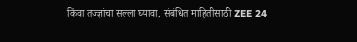किंवा तज्ज्ञांचा सल्ला घ्यावा. संबंधित माहितीसाठी ZEE 24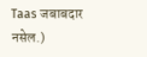Taas जबाबदार नसेल.)